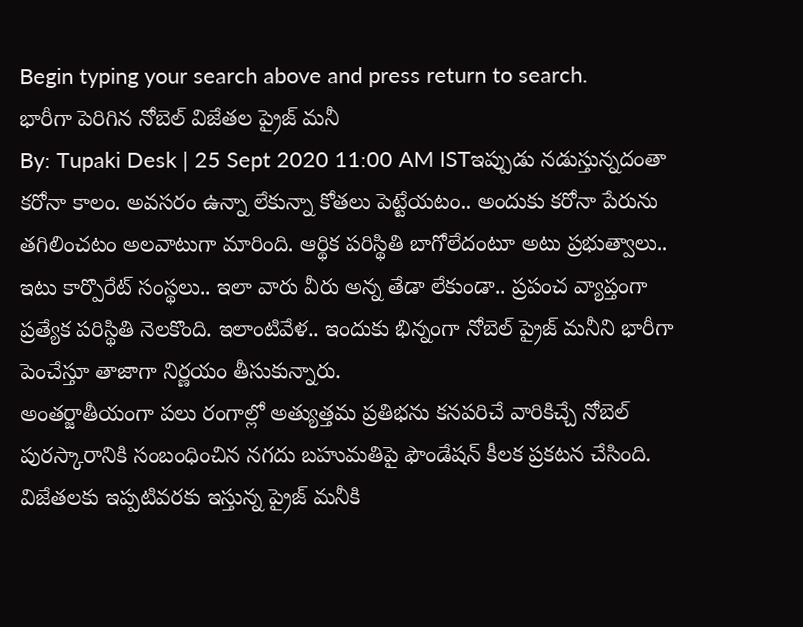Begin typing your search above and press return to search.
భారీగా పెరిగిన నోబెల్ విజేతల ప్రైజ్ మనీ
By: Tupaki Desk | 25 Sept 2020 11:00 AM ISTఇప్పుడు నడుస్తున్నదంతా కరోనా కాలం. అవసరం ఉన్నా లేకున్నా కోతలు పెట్టేయటం.. అందుకు కరోనా పేరును తగిలించటం అలవాటుగా మారింది. ఆర్థిక పరిస్థితి బాగోలేదంటూ అటు ప్రభుత్వాలు.. ఇటు కార్పొరేట్ సంస్థలు.. ఇలా వారు వీరు అన్న తేడా లేకుండా.. ప్రపంచ వ్యాప్తంగా ప్రత్యేక పరిస్థితి నెలకొంది. ఇలాంటివేళ.. ఇందుకు భిన్నంగా నోబెల్ ప్రైజ్ మనీని భారీగా పెంచేస్తూ తాజాగా నిర్ణయం తీసుకున్నారు.
అంతర్జాతీయంగా పలు రంగాల్లో అత్యుత్తమ ప్రతిభను కనపరిచే వారికిచ్చే నోబెల్ పురస్కారానికి సంబంధించిన నగదు బహుమతిపై ఫౌండేషన్ కీలక ప్రకటన చేసింది. విజేతలకు ఇప్పటివరకు ఇస్తున్న ప్రైజ్ మనీకి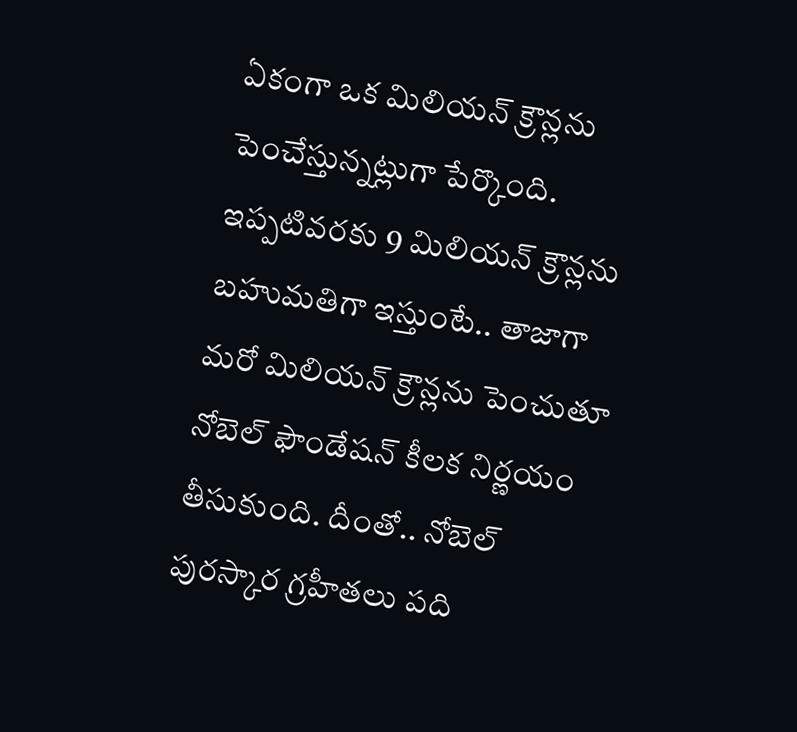ఏకంగా ఒక మిలియన్ క్రౌన్లను పెంచేస్తున్నట్లుగా పేర్కొంది. ఇప్పటివరకు 9 మిలియన్ క్రౌన్లను బహుమతిగా ఇస్తుంటే.. తాజాగా మరో మిలియన్ క్రౌన్లను పెంచుతూ నోబెల్ ఫౌండేషన్ కీలక నిర్ణయం తీసుకుంది. దీంతో.. నోబెల్ పురస్కార గ్రహీతలు పది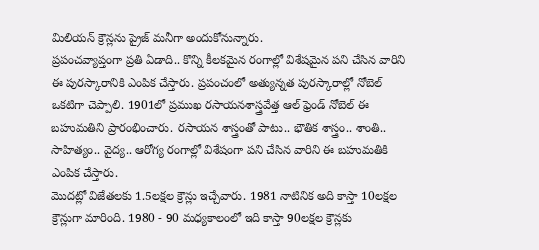మిలియన్ క్రౌన్లను ప్రైజ్ మనీగా అందుకోనున్నారు.
ప్రపంచవ్యాప్తంగా ప్రతి ఏడాది.. కొన్ని కీలకమైన రంగాల్లో విశేషమైన పని చేసిన వారిని ఈ పురస్కారానికి ఎంపిక చేస్తారు. ప్రపంచంలో అత్యున్నత పురస్కారాల్లో నోబెల్ ఒకటిగా చెప్పాలి. 1901లో ప్రముఖ రసాయనశాస్త్రవేత్త ఆల్ ఫ్రెండ్ నోబెల్ ఈ బహుమతిని ప్రారంభించారు. రసాయన శాస్త్రంతో పాటు.. భౌతిక శాస్త్రం.. శాంతి.. సాహిత్యం.. వైద్య.. ఆరోగ్య రంగాల్లో విశేషంగా పని చేసిన వారిని ఈ బహుమతికి ఎంపిక చేస్తారు.
మొదట్లో విజేతలకు 1.5లక్షల క్రౌన్లు ఇచ్చేవారు. 1981 నాటినిక అది కాస్తా 10లక్షల క్రౌన్లుగా మారింది. 1980 - 90 మధ్యకాలంలో ఇది కాస్తా 90లక్షల క్రౌన్లకు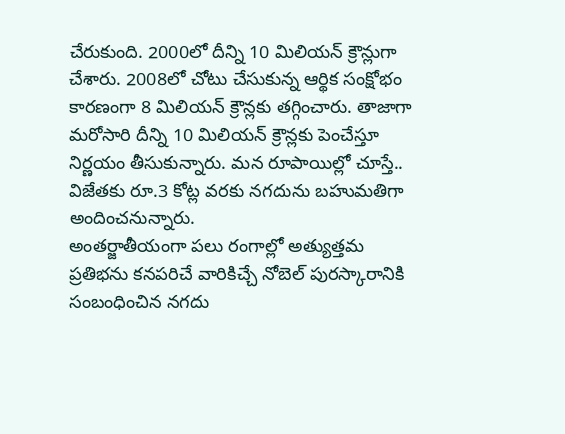చేరుకుంది. 2000లో దీన్ని 10 మిలియన్ క్రౌన్లుగా చేశారు. 2008లో చోటు చేసుకున్న ఆర్థిక సంక్షోభం కారణంగా 8 మిలియన్ క్రౌన్లకు తగ్గించారు. తాజాగా మరోసారి దీన్ని 10 మిలియన్ క్రౌన్లకు పెంచేస్తూ నిర్ణయం తీసుకున్నారు. మన రూపాయిల్లో చూస్తే.. విజేతకు రూ.3 కోట్ల వరకు నగదును బహుమతిగా అందించనున్నారు.
అంతర్జాతీయంగా పలు రంగాల్లో అత్యుత్తమ ప్రతిభను కనపరిచే వారికిచ్చే నోబెల్ పురస్కారానికి సంబంధించిన నగదు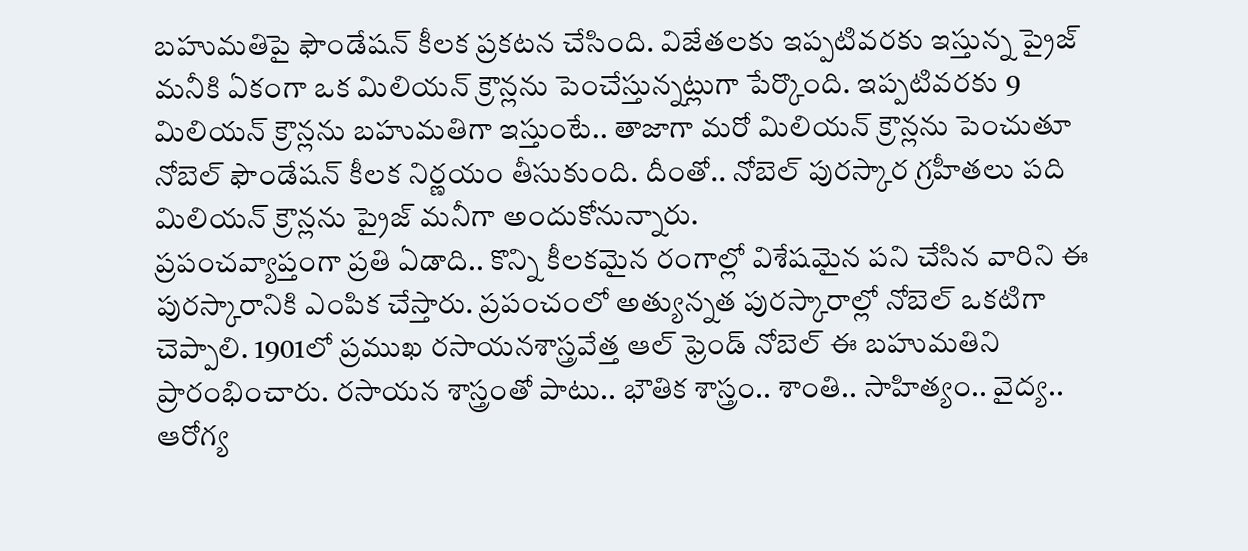బహుమతిపై ఫౌండేషన్ కీలక ప్రకటన చేసింది. విజేతలకు ఇప్పటివరకు ఇస్తున్న ప్రైజ్ మనీకి ఏకంగా ఒక మిలియన్ క్రౌన్లను పెంచేస్తున్నట్లుగా పేర్కొంది. ఇప్పటివరకు 9 మిలియన్ క్రౌన్లను బహుమతిగా ఇస్తుంటే.. తాజాగా మరో మిలియన్ క్రౌన్లను పెంచుతూ నోబెల్ ఫౌండేషన్ కీలక నిర్ణయం తీసుకుంది. దీంతో.. నోబెల్ పురస్కార గ్రహీతలు పది మిలియన్ క్రౌన్లను ప్రైజ్ మనీగా అందుకోనున్నారు.
ప్రపంచవ్యాప్తంగా ప్రతి ఏడాది.. కొన్ని కీలకమైన రంగాల్లో విశేషమైన పని చేసిన వారిని ఈ పురస్కారానికి ఎంపిక చేస్తారు. ప్రపంచంలో అత్యున్నత పురస్కారాల్లో నోబెల్ ఒకటిగా చెప్పాలి. 1901లో ప్రముఖ రసాయనశాస్త్రవేత్త ఆల్ ఫ్రెండ్ నోబెల్ ఈ బహుమతిని ప్రారంభించారు. రసాయన శాస్త్రంతో పాటు.. భౌతిక శాస్త్రం.. శాంతి.. సాహిత్యం.. వైద్య.. ఆరోగ్య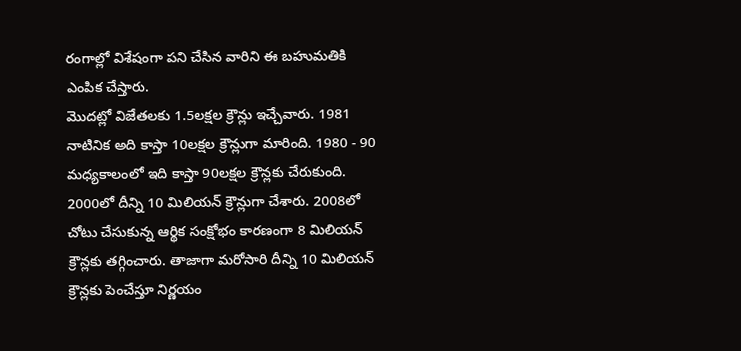రంగాల్లో విశేషంగా పని చేసిన వారిని ఈ బహుమతికి ఎంపిక చేస్తారు.
మొదట్లో విజేతలకు 1.5లక్షల క్రౌన్లు ఇచ్చేవారు. 1981 నాటినిక అది కాస్తా 10లక్షల క్రౌన్లుగా మారింది. 1980 - 90 మధ్యకాలంలో ఇది కాస్తా 90లక్షల క్రౌన్లకు చేరుకుంది. 2000లో దీన్ని 10 మిలియన్ క్రౌన్లుగా చేశారు. 2008లో చోటు చేసుకున్న ఆర్థిక సంక్షోభం కారణంగా 8 మిలియన్ క్రౌన్లకు తగ్గించారు. తాజాగా మరోసారి దీన్ని 10 మిలియన్ క్రౌన్లకు పెంచేస్తూ నిర్ణయం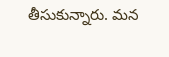తీసుకున్నారు. మన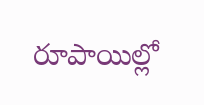రూపాయిల్లో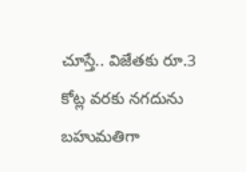చూస్తే.. విజేతకు రూ.3 కోట్ల వరకు నగదును బహుమతిగా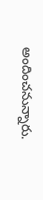అందించనున్నారు.